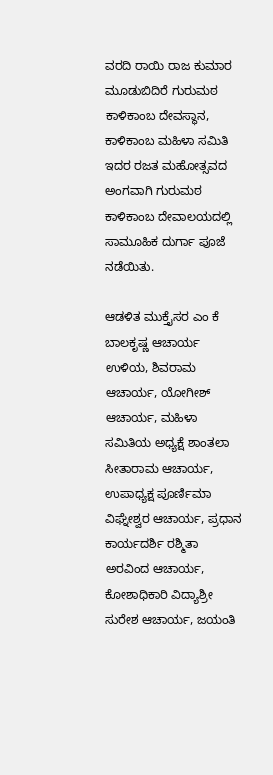ವರದಿ ರಾಯಿ ರಾಜ ಕುಮಾರ
ಮೂಡುಬಿದಿರೆ ಗುರುಮಠ ಕಾಳಿಕಾಂಬ ದೇವಸ್ಥಾನ, ಕಾಳಿಕಾಂಬ ಮಹಿಳಾ ಸಮಿತಿ ಇದರ ರಜತ ಮಹೋತ್ಸವದ ಅಂಗವಾಗಿ ಗುರುಮಠ ಕಾಳಿಕಾಂಬ ದೇವಾಲಯದಲ್ಲಿ ಸಾಮೂಹಿಕ ದುರ್ಗಾ ಪೂಜೆ ನಡೆಯಿತು.

ಆಡಳಿತ ಮುಕ್ತೈಸರ ಎಂ ಕೆ ಬಾಲಕೃಷ್ಣ ಆಚಾರ್ಯ ಉಳಿಯ, ಶಿವರಾಮ ಆಚಾರ್ಯ, ಯೋಗೀಶ್ ಆಚಾರ್ಯ, ಮಹಿಳಾ ಸಮಿತಿಯ ಅಧ್ಯಕ್ಷೆ ಶಾಂತಲಾ ಸೀತಾರಾಮ ಆಚಾರ್ಯ, ಉಪಾಧ್ಯಕ್ಷ ಪೂರ್ಣಿಮಾ ವಿಘ್ನೇಶ್ವರ ಆಚಾರ್ಯ, ಪ್ರಧಾನ ಕಾರ್ಯದರ್ಶಿ ರಶ್ಮಿತಾ ಅರವಿಂದ ಆಚಾರ್ಯ, ಕೋಶಾಧಿಕಾರಿ ವಿದ್ಯಾಶ್ರೀ ಸುರೇಶ ಆಚಾರ್ಯ, ಜಯಂತಿ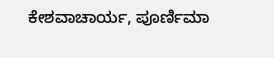ಕೇಶವಾಚಾರ್ಯ, ಪೂರ್ಣಿಮಾ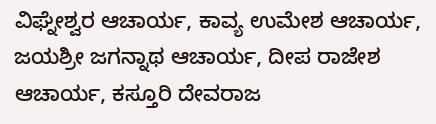ವಿಘ್ನೇಶ್ವರ ಆಚಾರ್ಯ, ಕಾವ್ಯ ಉಮೇಶ ಆಚಾರ್ಯ, ಜಯಶ್ರೀ ಜಗನ್ನಾಥ ಆಚಾರ್ಯ, ದೀಪ ರಾಜೇಶ ಆಚಾರ್ಯ, ಕಸ್ತೂರಿ ದೇವರಾಜ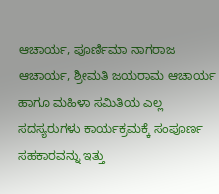ಆಚಾರ್ಯ, ಪೂರ್ಣಿಮಾ ನಾಗರಾಜ ಆಚಾರ್ಯ, ಶ್ರೀಮತಿ ಜಯರಾಮ ಆಚಾರ್ಯ ಹಾಗೂ ಮಹಿಳಾ ಸಮಿತಿಯ ಎಲ್ಲ ಸದಸ್ಯರುಗಳು ಕಾರ್ಯಕ್ರಮಕ್ಕೆ ಸಂಪೂರ್ಣ ಸಹಕಾರವನ್ನು ಇತ್ತು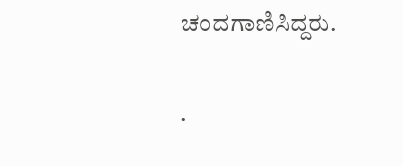ಚಂದಗಾಣಿಸಿದ್ದರು.

.